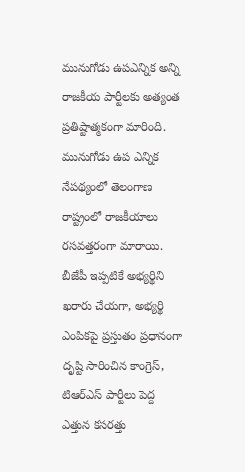మునుగోడు ఉపఎన్నిక అన్ని రాజకీయ పార్టీలకు అత్యంత ప్రతిష్టాత్మకంగా మారింది. మునుగోడు ఉప ఎన్నిక నేపథ్యంలో తెలంగాణ రాష్ట్రంలో రాజకీయాలు రసవత్తరంగా మారాయి. బీజేపీ ఇప్పటికే అభ్యర్థిని ఖరారు చేయగా, అభ్యర్థి ఎంపికపై ప్రస్తుతం ప్రధానంగా దృష్టి సారించిన కాంగ్రెస్, టిఆర్ఎస్ పార్టీలు పెద్ద ఎత్తున కసరత్తు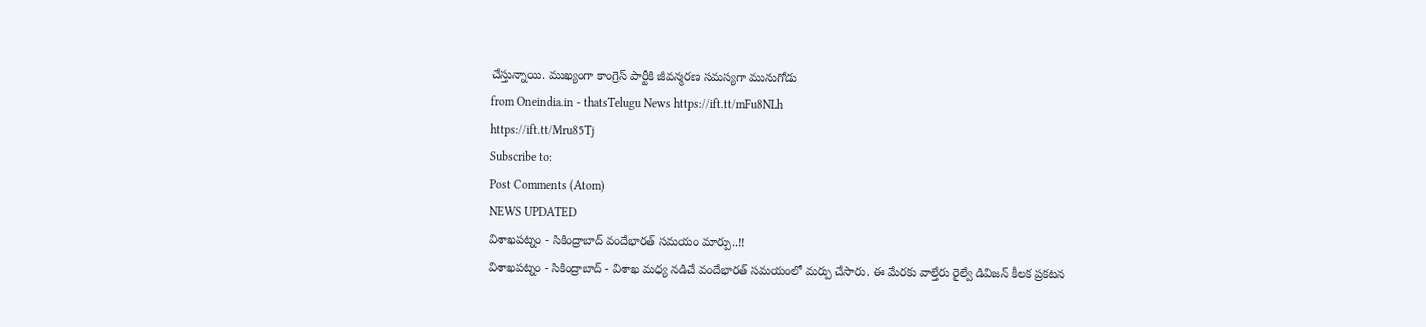చేస్తున్నాయి. ముఖ్యంగా కాంగ్రెస్ పార్టీకి జీవన్మరణ సమస్యగా మునుగోడు
from Oneindia.in - thatsTelugu News https://ift.tt/mFu8NLh
https://ift.tt/Mru85Tj
Subscribe to:
Post Comments (Atom)
NEWS UPDATED
విశాఖపట్నం - సికింద్రాబాద్ వందేభారత్ సమయం మార్పు..!!
విశాఖపట్నం - సికింద్రాబాద్ - విశాఖ మధ్య నడిచే వందేభారత్ సమయంలో మర్పు చేసారు. ఈ మేరకు వాల్తేరు రైల్వే డివిజన్ కీలక ప్రకటన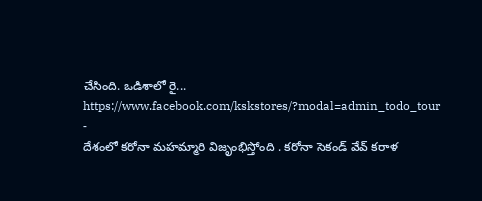చేసింది. ఒడిశాలో రై...
https://www.facebook.com/kskstores/?modal=admin_todo_tour
-
దేశంలో కరోనా మహమ్మారి విజృంభిస్తోంది . కరోనా సెకండ్ వేవ్ కరాళ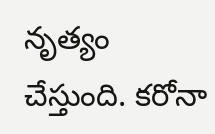నృత్యం చేస్తుంది. కరోనా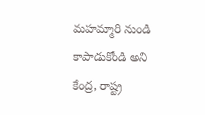మహమ్మారి నుండి కాపాడుకోండి అని కేంద్ర, రాష్ట్ర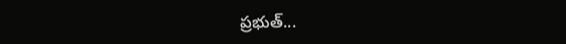ప్రభుత్...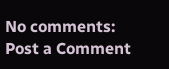No comments:
Post a Comment